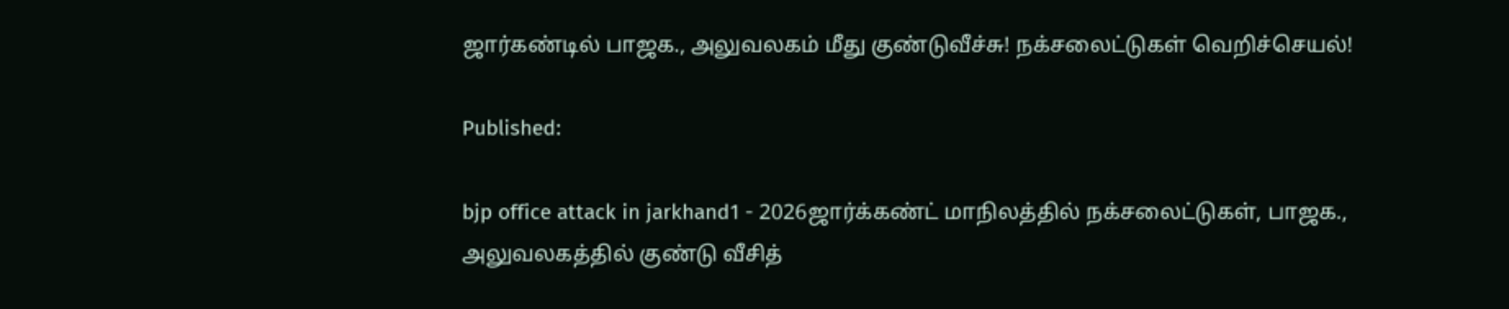ஜார்கண்டில் பாஜக., அலுவலகம் மீது குண்டுவீச்சு! நக்சலைட்டுகள் வெறிச்செயல்!

Published:

bjp office attack in jarkhand1 - 2026ஜார்க்கண்ட் மாநிலத்தில் நக்சலைட்டுகள், பாஜக., அலுவலகத்தில் குண்டு வீசித்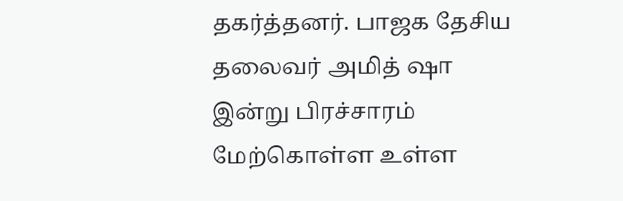தகர்த்தனர். பாஜக தேசிய தலைவர் அமித் ஷா இன்று பிரச்சாரம் மேற்கொள்ள உள்ள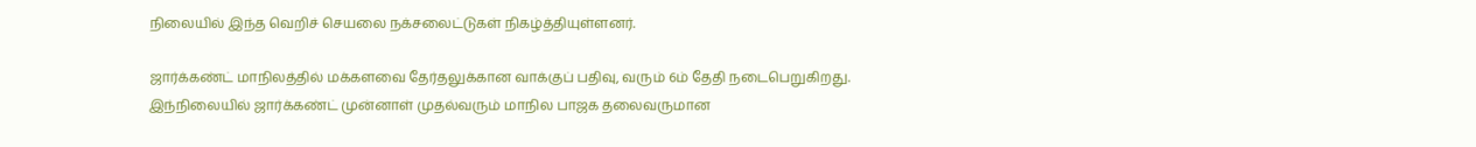நிலையில் இந்த வெறிச் செயலை நக்சலைட்டுகள் நிகழ்த்தியுள்ளனர்.

ஜார்க்கண்ட் மாநிலத்தில் மக்களவை தேர்தலுக்கான வாக்குப் பதிவு, வரும் 6ம் தேதி நடைபெறுகிறது. இந்நிலையில் ஜார்க்கண்ட் முன்னாள் முதல்வரும் மாநில பாஜக தலைவருமான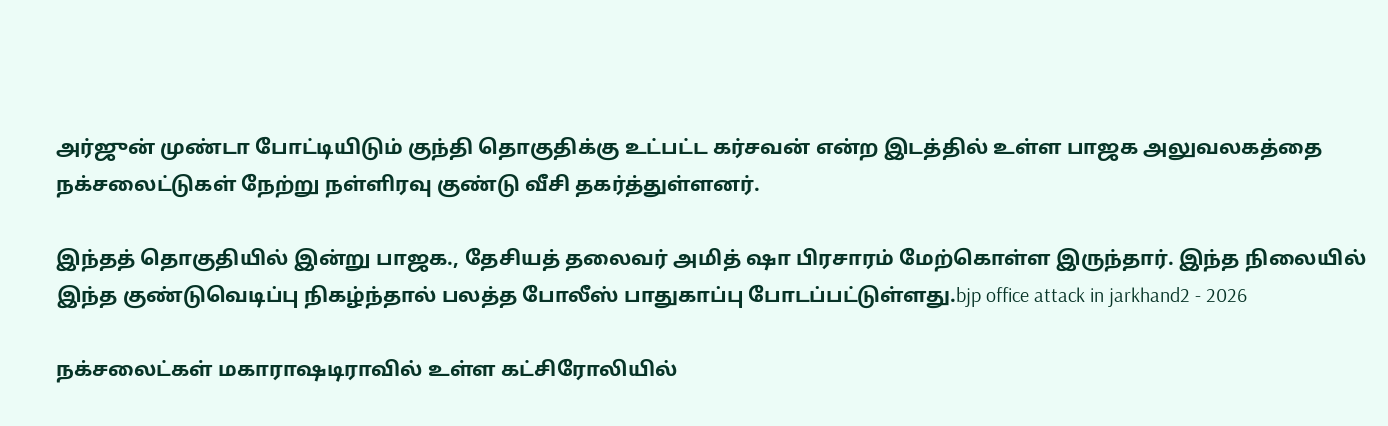அர்ஜுன் முண்டா போட்டியிடும் குந்தி தொகுதிக்கு உட்பட்ட கர்சவன் என்ற இடத்தில் உள்ள பாஜக அலுவலகத்தை நக்சலைட்டுகள் நேற்று நள்ளிரவு குண்டு வீசி தகர்த்துள்ளனர்.

இந்தத் தொகுதியில் இன்று பாஜக., தேசியத் தலைவர் அமித் ஷா பிரசாரம் மேற்கொள்ள இருந்தார். இந்த நிலையில் இந்த குண்டுவெடிப்பு நிகழ்ந்தால் பலத்த போலீஸ் பாதுகாப்பு போடப்பட்டுள்ளது.bjp office attack in jarkhand2 - 2026

நக்சலைட்கள் மகாராஷடிராவில் உள்ள கட்சிரோலியில்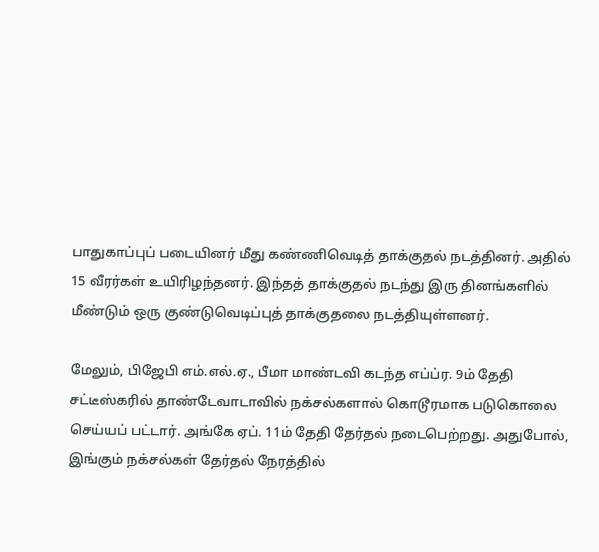பாதுகாப்புப் படையினர் மீது கண்ணிவெடித் தாக்குதல் நடத்தினர். அதில் 15 வீரர்கள் உயிரிழந்தனர். இந்தத் தாக்குதல் நடந்து இரு தினங்களில் மீண்டும் ஒரு குண்டுவெடிப்புத் தாக்குதலை நடத்தியுள்ளனர்.

மேலும், பிஜேபி எம்.எல்.ஏ., பீமா மாண்டவி கடந்த எப்ப்ர. 9ம் தேதி சட்டீஸ்கரில் தாண்டேவாடாவில் நக்சல்களால் கொடூரமாக படுகொலை செய்யப் பட்டார். அங்கே ஏப். 11ம் தேதி தேர்தல் நடைபெற்றது. அதுபோல், இங்கும் நக்சல்கள் தேர்தல் நேரத்தில்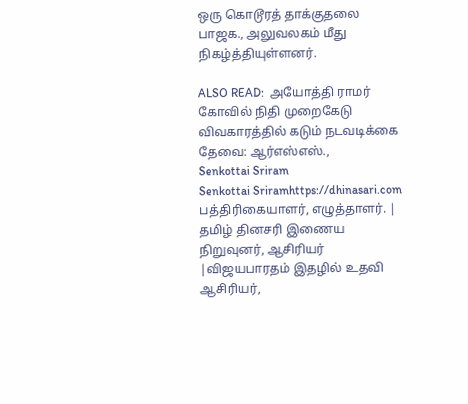ஒரு கொடூரத் தாக்குதலை பாஜக., அலுவலகம் மீது நிகழ்த்தியுள்ளனர்.

ALSO READ:  அயோத்தி ராமர் கோவில் நிதி முறைகேடு விவகாரத்தில் கடும் நடவடிக்கை தேவை: ஆர்எஸ்எஸ்.,
Senkottai Sriram
Senkottai Sriramhttps://dhinasari.com
பத்திரிகையாளர், எழுத்தாளர். | தமிழ் தினசரி இணைய நிறுவுனர், ஆசிரியர் |விஜயபாரதம் இதழில் உதவி ஆசிரியர்,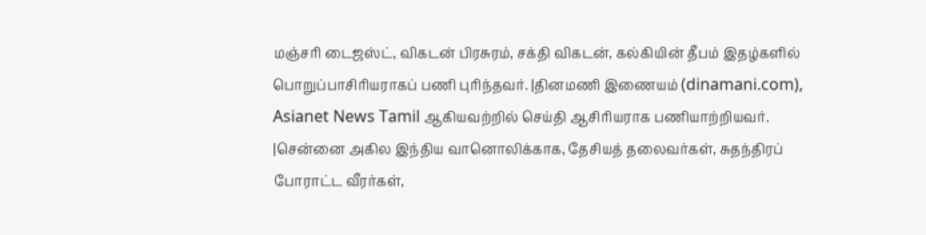மஞ்சரி டைஜஸ்ட், விகடன் பிரசுரம், சக்தி விகடன், கல்கியின் தீபம் இதழ்களில் பொறுப்பாசிரியராகப் பணி புரிந்தவர். |தினமணி இணையம் (dinamani.com), Asianet News Tamil ஆகியவற்றில் செய்தி ஆசிரியராக பணியாற்றியவர். |சென்னை அகில இந்திய வானொலிக்காக, தேசியத் தலைவர்கள், சுதந்திரப் போராட்ட வீரர்கள்,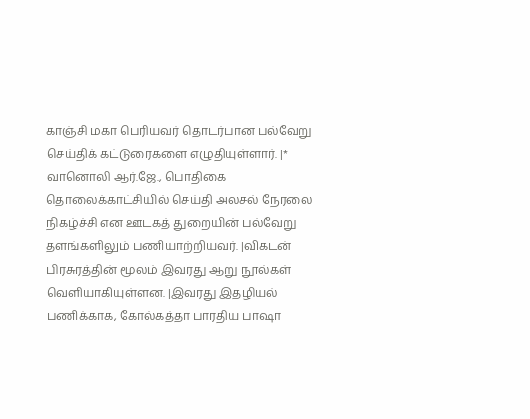காஞ்சி மகா பெரியவர் தொடர்பான பல்வேறு செய்திக் கட்டுரைகளை எழுதியுள்ளார். |* வானொலி ஆர்.ஜே., பொதிகை தொலைக்காட்சியில் செய்தி அலசல் நேரலை நிகழ்ச்சி என ஊடகத் துறையின் பல்வேறு தளங்களிலும் பணியாற்றியவர். |விகடன் பிரசுரத்தின் மூலம் இவரது ஆறு நூல்கள் வெளியாகியுள்ளன. |இவரது இதழியல் பணிக்காக, கோல்கத்தா பாரதிய பாஷா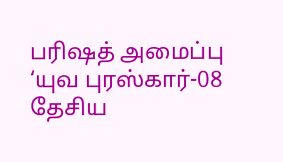பரிஷத் அமைப்பு ‘யுவ புரஸ்கார்-08 தேசிய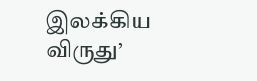இலக்கிய விருது’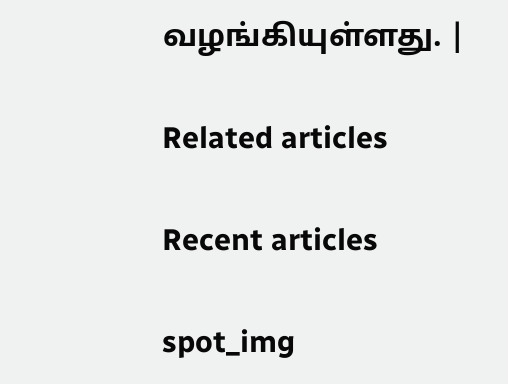வழங்கியுள்ளது. |

Related articles

Recent articles

spot_img